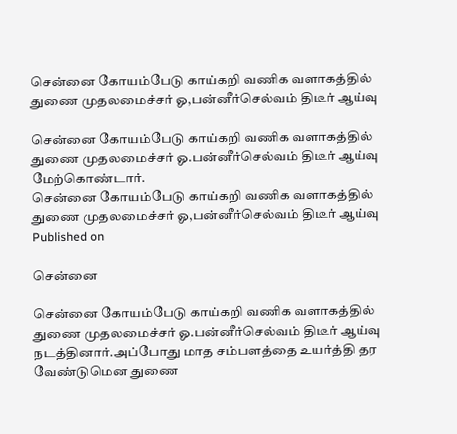சென்னை கோயம்பேடு காய்கறி வணிக வளாகத்தில் துணை முதலமைச்சர் ஓ,பன்னீர்செல்வம் திடீர் ஆய்வு

சென்னை கோயம்பேடு காய்கறி வணிக வளாகத்தில் துணை முதலமைச்சர் ஓ.பன்னீர்செல்வம் திடீர் ஆய்வு மேற்கொண்டார்.
சென்னை கோயம்பேடு காய்கறி வணிக வளாகத்தில் துணை முதலமைச்சர் ஓ,பன்னீர்செல்வம் திடீர் ஆய்வு
Published on

சென்னை

சென்னை கோயம்பேடு காய்கறி வணிக வளாகத்தில் துணை முதலமைச்சர் ஓ.பன்னீர்செல்வம் திடீர் ஆய்வு நடத்தினார்.அப்போது மாத சம்பளத்தை உயர்த்தி தர வேண்டுமென துணை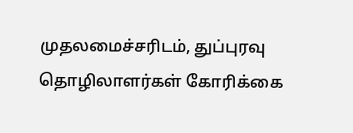முதலமைச்சரிடம், துப்புரவு தொழிலாளர்கள் கோரிக்கை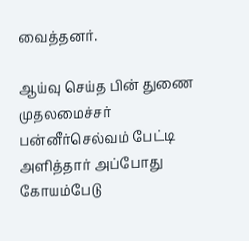வைத்தனர்.

ஆய்வு செய்த பின் துணை முதலமைச்சர் பன்னீர்செல்வம் பேட்டி அளித்தார் அப்போது கோயம்பேடு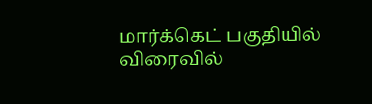மார்க்கெட் பகுதியில் விரைவில்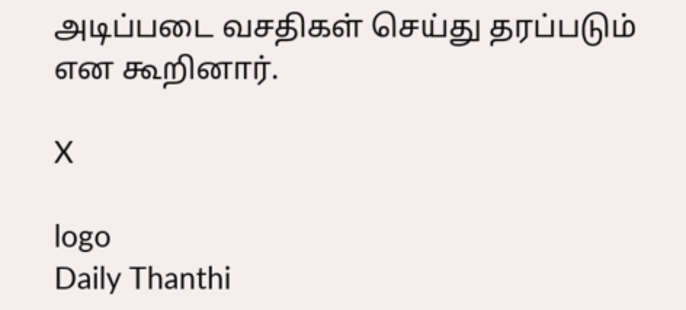அடிப்படை வசதிகள் செய்து தரப்படும் என கூறினார்.

X

logo
Daily Thanthi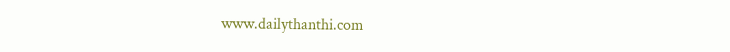www.dailythanthi.com